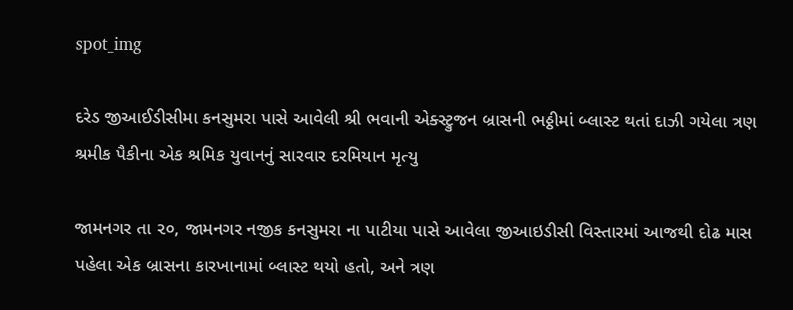spot_img

દરેડ જીઆઈડીસીમા કનસુમરા પાસે આવેલી શ્રી ભવાની એક્સ્ટ્રુજન બ્રાસની ભઠ્ઠીમાં બ્લાસ્ટ થતાં દાઝી ગયેલા ત્રણ શ્રમીક પૈકીના એક શ્રમિક યુવાનનું સારવાર દરમિયાન મૃત્યુ

જામનગર તા ૨૦, જામનગર નજીક કનસુમરા ના પાટીયા પાસે આવેલા જીઆઇડીસી વિસ્તારમાં આજથી દોઢ માસ પહેલા એક બ્રાસના કારખાનામાં બ્લાસ્ટ થયો હતો, અને ત્રણ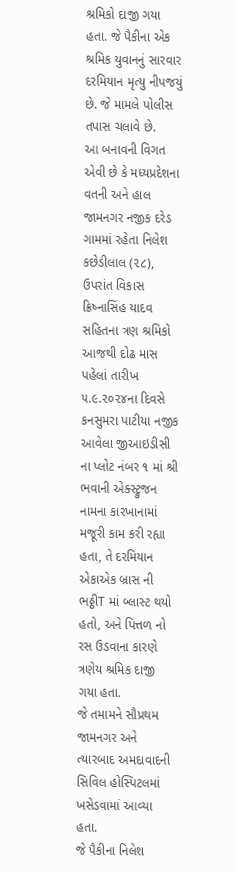શ્રમિકો દાજી ગયા હતા. જે પૈકીના એક શ્રમિક યુવાનનું સારવાર દરમિયાન મૃત્યુ નીપજયું છે. જે મામલે પોલીસ તપાસ ચલાવે છે.
આ બનાવની વિગત એવી છે કે મધ્યપ્રદેશના વતની અને હાલ જામનગર નજીક દરેડ ગામમાં રહેતા નિલેશ કછેડીલાલ (૨૮), ઉપરાંત વિકાસ ક્રિષ્નાસિંહ યાદવ સહિતના ત્રણ શ્રમિકો આજથી દોઢ માસ પહેલાં તારીખ ૫.૯.૨૦૨૪ના દિવસે કનસુમરા પાટીયા નજીક આવેલા જીઆઇડીસી ના પ્લોટ નંબર ૧ માં શ્રી ભવાની એક્સ્ટ્રુજન નામના કારખાનામાં મજૂરી કામ કરી રહ્યા હતા, તે દરમિયાન એકાએક બ્રાસ ની ભઠ્ઠીT માં બ્લાસ્ટ થયો હતો, અને પિત્તળ નો રસ ઉડવાના કારણે ત્રણેય શ્રમિક દાજી ગયા હતા.
જે તમામને સૌપ્રથમ જામનગર અને ત્યારબાદ અમદાવાદની સિવિલ હોસ્પિટલમાં ખસેડવામાં આવ્યા હતા.
જે પૈકીના નિલેશ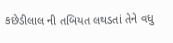કછેડીલાલ ની તબિયત લથડતાં તેને વધુ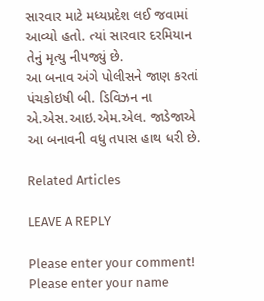સારવાર માટે મધ્યપ્રદેશ લઈ જવામાં આવ્યો હતો. ત્યાં સારવાર દરમિયાન તેનું મૃત્યુ નીપજ્યું છે.
આ બનાવ અંગે પોલીસને જાણ કરતાં પંચકોઇષી બી. ડિવિઝન ના એ.એસ.આઇ.એમ.એલ. જાડેજાએ આ બનાવની વધુ તપાસ હાથ ધરી છે.

Related Articles

LEAVE A REPLY

Please enter your comment!
Please enter your name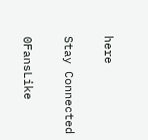here

Stay Connected

0FansLike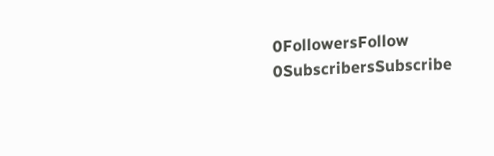0FollowersFollow
0SubscribersSubscribe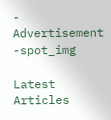- Advertisement -spot_img

Latest Articles